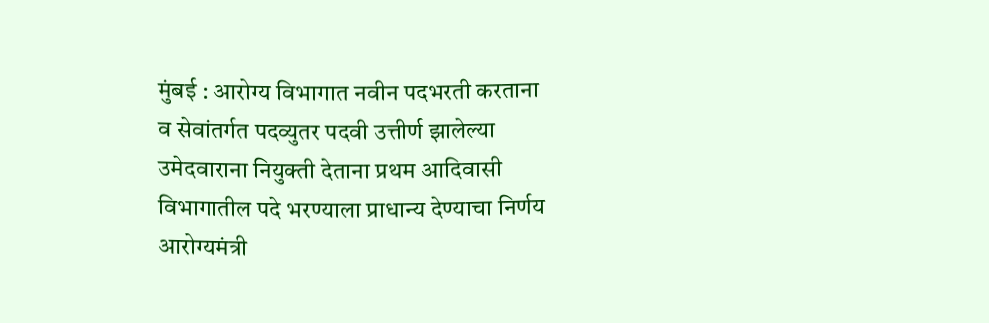मुंबई : आरोग्य विभागात नवीन पदभरती करताना व सेवांतर्गत पदव्युतर पदवी उत्तीर्ण झालेल्या उमेदवाराना नियुक्ती देताना प्रथम आदिवासी विभागातील पदे भरण्याला प्राधान्य देण्याचा निर्णय आरोग्यमंत्री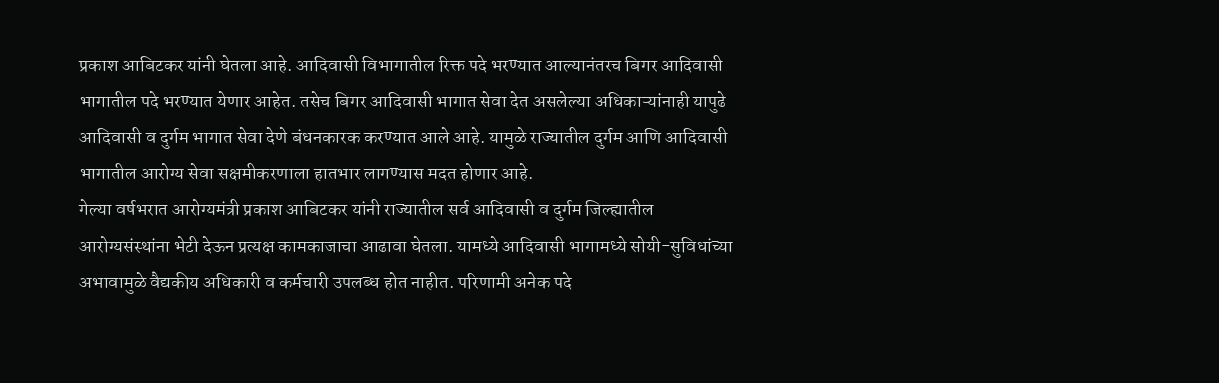प्रकाश आबिटकर यांनी घेतला आहे. आदिवासी विभागातील रिक्त पदे भरण्यात आल्यानंतरच बिगर आदिवासी भागातील पदे भरण्यात येणार आहेत. तसेच बिगर आदिवासी भागात सेवा देत असलेल्या अधिकाऱ्यांनाही यापुढे आदिवासी व दुर्गम भागात सेवा देणे बंधनकारक करण्यात आले आहे. यामुळे राज्यातील दुर्गम आणि आदिवासी भागातील आरोग्य सेवा सक्षमीकरणाला हातभार लागण्यास मदत होणार आहे.
गेल्या वर्षभरात आरोग्यमंत्री प्रकाश आबिटकर यांनी राज्यातील सर्व आदिवासी व दुर्गम जिल्ह्यातील आरोग्यसंस्थांना भेटी देऊन प्रत्यक्ष कामकाजाचा आढावा घेतला. यामध्ये आदिवासी भागामध्ये सोयी-सुविधांच्या अभावामुळे वैद्यकीय अधिकारी व कर्मचारी उपलब्ध होत नाहीत. परिणामी अनेक पदे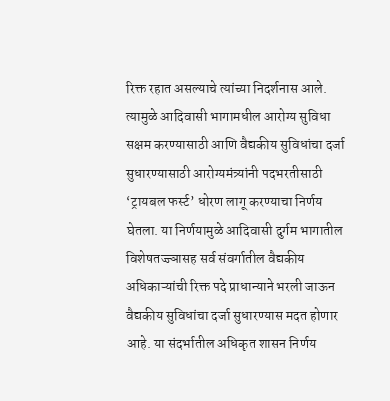रिक्त रहात असल्याचे त्यांच्या निदर्शनास आले. त्यामुळे आदिवासी भागामधील आरोग्य सुविधा सक्षम करण्यासाठी आणि वैद्यकीय सुविधांचा दर्जा सुधारण्यासाठी आरोग्यमंत्र्यांनी पदभरतीसाठी ‘ट्रायबल फर्स्ट’ धोरण लागू करण्याचा निर्णय घेतला. या निर्णयामुळे आदिवासी दुर्गम भागातील विशेषतज्ज्ञासह सर्व संवर्गातील वैद्यकीय अधिकाऱ्यांची रिक्त पदे प्राधान्याने भरली जाऊन वैद्यकीय सुविधांचा दर्जा सुधारण्यास मदत होणार आहे. या संदर्भातील अधिकृत शासन निर्णय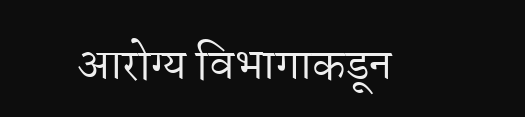आरोग्य विभागाकडून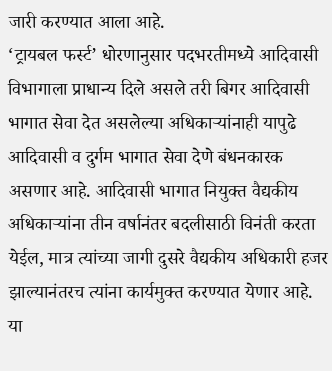जारी करण्यात आला आहे.
‘ट्रायबल फर्स्ट’ धोरणानुसार पदभरतीमध्ये आदिवासी विभागाला प्राधान्य दिले असले तरी बिगर आदिवासी भागात सेवा देत असलेल्या अधिकाऱ्यांनाही यापुढे आदिवासी व दुर्गम भागात सेवा देणे बंधनकारक असणार आहे. आदिवासी भागात नियुक्त वैद्यकीय अधिकाऱ्यांना तीन वर्षानंतर बदलीसाठी विनंती करता येईल, मात्र त्यांच्या जागी दुसरे वैद्यकीय अधिकारी हजर झाल्यानंतरच त्यांना कार्यमुक्त करण्यात येणार आहे. या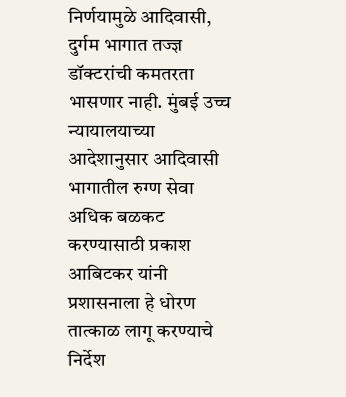निर्णयामुळे आदिवासी, दुर्गम भागात तज्ज्ञ डॉक्टरांची कमतरता भासणार नाही. मुंबई उच्च न्यायालयाच्या आदेशानुसार आदिवासी भागातील रुग्ण सेवा अधिक बळकट करण्यासाठी प्रकाश आबिटकर यांनी प्रशासनाला हे धोरण तात्काळ लागू करण्याचे निर्देश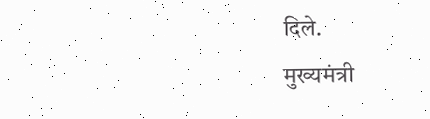दिले.
मुख्यमंत्री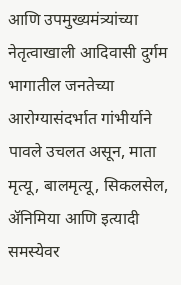आणि उपमुख्यमंत्र्यांच्या नेतृत्वाखाली आदिवासी दुर्गम भागातील जनतेच्या आरोग्यासंदर्भात गांभीर्याने पावले उचलत असून, माता मृत्यू, बालमृत्यू, सिकलसेल, ॲनिमिया आणि इत्यादी समस्येवर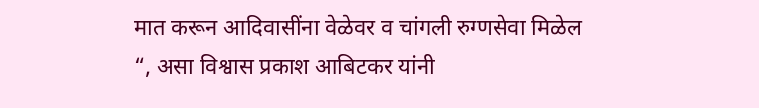मात करून आदिवासींना वेळेवर व चांगली रुग्णसेवा मिळेल “, असा विश्वास प्रकाश आबिटकर यांनी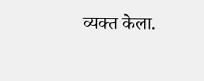व्यक्त केला.